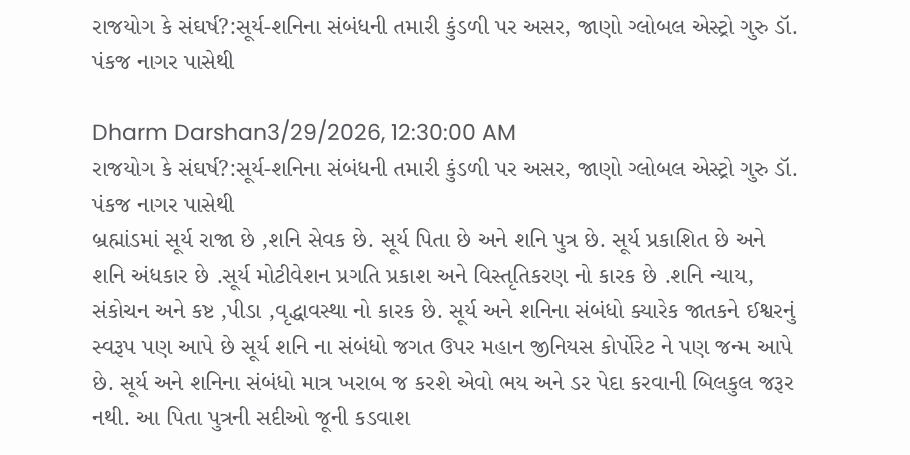રાજયોગ કે સંઘર્ષ?:સૂર્ય-શનિના સંબંધની તમારી કુંડળી પર અસર, જાણો ગ્લોબલ એસ્ટ્રો ગુરુ ડૉ. પંકજ નાગર પાસેથી

Dharm Darshan3/29/2026, 12:30:00 AM
રાજયોગ કે સંઘર્ષ?:સૂર્ય-શનિના સંબંધની તમારી કુંડળી પર અસર, જાણો ગ્લોબલ એસ્ટ્રો ગુરુ ડૉ. પંકજ નાગર પાસેથી
બ્રહ્માંડમાં સૂર્ય રાજા છે ,શનિ સેવક છે. સૂર્ય પિતા છે અને શનિ પુત્ર છે. સૂર્ય પ્રકાશિત છે અને શનિ અંધકાર છે .સૂર્ય મોટીવેશન પ્રગતિ પ્રકાશ અને વિસ્તૃતિકરણ નો કારક છે .શનિ ન્યાય, સંકોચન અને કષ્ટ ,પીડા ,વૃદ્ધાવસ્થા નો કારક છે. સૂર્ય અને શનિના સંબંધો ક્યારેક જાતકને ઈશ્વરનું સ્વરૂપ પણ આપે છે સૂર્ય શનિ ના સંબંધો જગત ઉપર મહાન જીનિયસ કોર્પોરેટ ને પણ જન્મ આપે છે. સૂર્ય અને શનિના સંબંધો માત્ર ખરાબ જ કરશે એવો ભય અને ડર પેદા કરવાની બિલકુલ જરૂર નથી. આ પિતા પુત્રની સદીઓ જૂની કડવાશ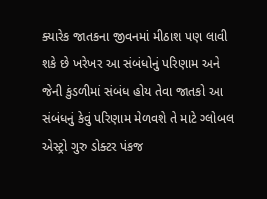ક્યારેક જાતકના જીવનમાં મીઠાશ પણ લાવી શકે છે ખરેખર આ સંબંધોનું પરિણામ અને જેની કુંડળીમાં સંબંધ હોય તેવા જાતકો આ સંબંધનું કેવું પરિણામ મેળવશે તે માટે ગ્લોબલ એસ્ટ્રો ગુરુ ડોક્ટર પંકજ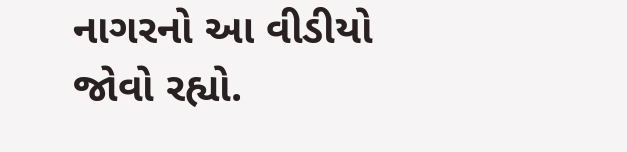નાગરનો આ વીડીયો જોવો રહ્યો.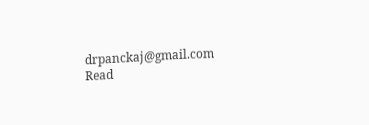drpanckaj@gmail.com
Read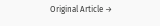Original Article →